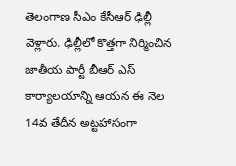తెలంగాణ సీఎం కేసీఆర్ ఢిల్లీ వెళ్లారు. ఢిల్లీలో కొత్తగా నిర్మించిన జాతీయ పార్టీ బీఆర్ ఎస్ కార్యాలయాన్ని ఆయన ఈ నెల 14వ తేదీన అట్టహాసంగా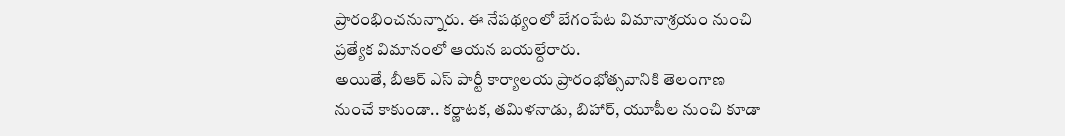ప్రారంభించనున్నారు. ఈ నేపథ్యంలో బేగంపేట విమానాశ్రయం నుంచి ప్రత్యేక విమానంలో ఆయన బయల్దేరారు.
అయితే, బీఆర్ ఎస్ పార్టీ కార్యాలయ ప్రారంభోత్సవానికి తెలంగాణ నుంచే కాకుండా.. కర్ణాటక, తమిళనాడు, బిహార్, యూపీల నుంచి కూడా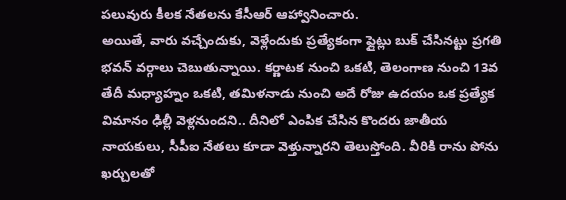పలువురు కీలక నేతలను కేసీఆర్ ఆహ్వానించారు.
అయితే, వారు వచ్చేందుకు, వెళ్లేందుకు ప్రత్యేకంగా ఫ్లైట్లు బుక్ చేసినట్టు ప్రగతి భవన్ వర్గాలు చెబుతున్నాయి. కర్ణాటక నుంచి ఒకటి, తెలంగాణ నుంచి 13వ తేదీ మధ్యాహ్నం ఒకటి, తమిళనాడు నుంచి అదే రోజు ఉదయం ఒక ప్రత్యేక విమానం ఢిల్లీ వెళ్లనుందని.. దీనిలో ఎంపిక చేసిన కొందరు జాతీయ నాయకులు, సీపీఐ నేతలు కూడా వెళ్తున్నారని తెలుస్తోంది. వీరికి రాను పోను ఖర్చులతో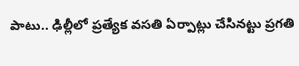పాటు.. ఢిల్లీలో ప్రత్యేక వసతి ఏర్పాట్లు చేసినట్టు ప్రగతి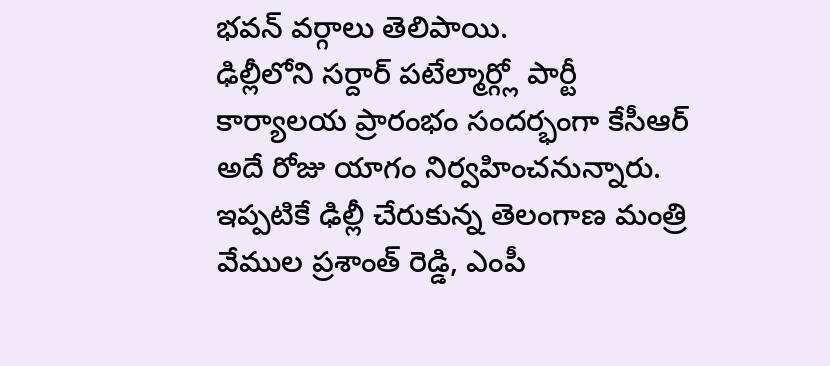భవన్ వర్గాలు తెలిపాయి.
ఢిల్లీలోని సర్దార్ పటేల్మార్గ్లో పార్టీ కార్యాలయ ప్రారంభం సందర్భంగా కేసీఆర్ అదే రోజు యాగం నిర్వహించనున్నారు. ఇప్పటికే ఢిల్లీ చేరుకున్న తెలంగాణ మంత్రి వేముల ప్రశాంత్ రెడ్డి, ఎంపీ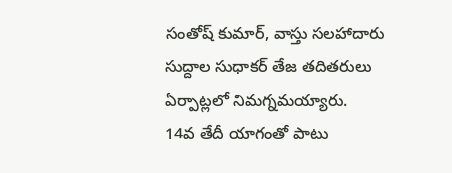సంతోష్ కుమార్, వాస్తు సలహాదారు సుద్దాల సుధాకర్ తేజ తదితరులు ఏర్పాట్లలో నిమగ్నమయ్యారు.
14వ తేదీ యాగంతో పాటు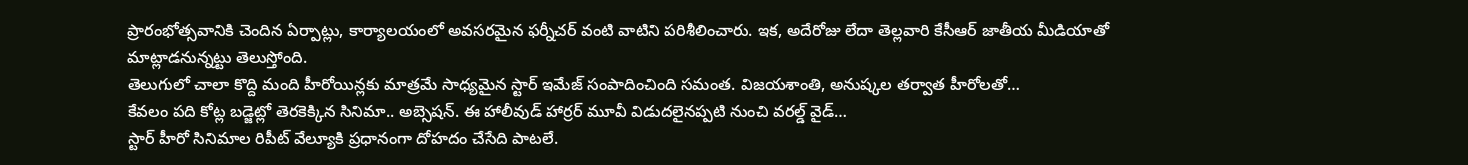ప్రారంభోత్సవానికి చెందిన ఏర్పాట్లు, కార్యాలయంలో అవసరమైన ఫర్నీచర్ వంటి వాటిని పరిశీలించారు. ఇక, అదేరోజు లేదా తెల్లవారి కేసీఆర్ జాతీయ మీడియాతో మాట్లాడనున్నట్టు తెలుస్తోంది.
తెలుగులో చాలా కొద్ది మంది హీరోయిన్లకు మాత్రమే సాధ్యమైన స్టార్ ఇమేజ్ సంపాదించింది సమంత. విజయశాంతి, అనుష్కల తర్వాత హీరోలతో…
కేవలం పది కోట్ల బడ్జెట్లో తెరకెక్కిన సినిమా.. అబ్సెషన్. ఈ హాలీవుడ్ హార్రర్ మూవీ విడుదలైనప్పటి నుంచి వరల్డ్ వైడ్…
స్టార్ హీరో సినిమాల రిపీట్ వేల్యూకి ప్రధానంగా దోహదం చేసేది పాటలే.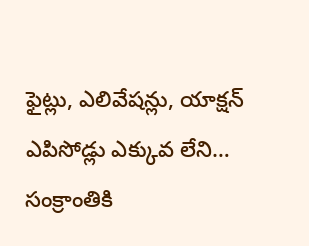ఫైట్లు, ఎలివేషన్లు, యాక్షన్ ఎపిసోడ్లు ఎక్కువ లేని…
సంక్రాంతికి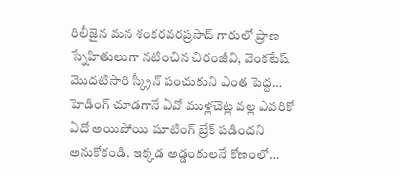రిలీజైన మన శంకరవరప్రసాద్ గారులో ప్రాణ స్నేహితులుగా నటించిన చిరంజీవి, వెంకటేష్ మొదటిసారి స్క్రీన్ పంచుకుని ఎంత పెద్ద…
హెడింగ్ చూడగానే ఏవో ముళ్లచెట్ల వల్ల ఎవరికో ఏదో అయిపోయి షూటింగ్ బ్రేక్ పడిందని అనుకోకండి. ఇక్కడ అడ్డంకులనే కోణంలో…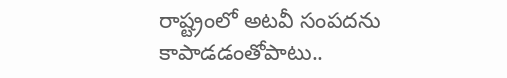రాష్ట్రంలో అటవీ సంపదను కాపాడడంతోపాటు..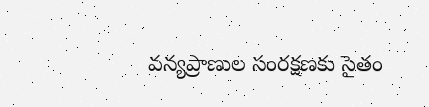వన్యప్రాణుల సంరక్షణకు సైతం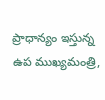ప్రాధాన్యం ఇస్తున్న ఉప ముఖ్యమంత్రి,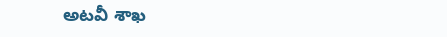అటవీ శాఖ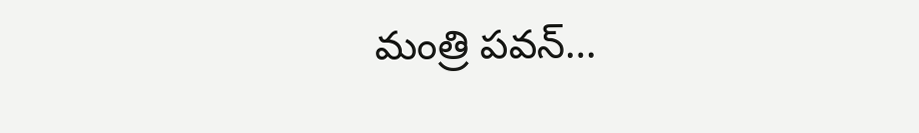మంత్రి పవన్…